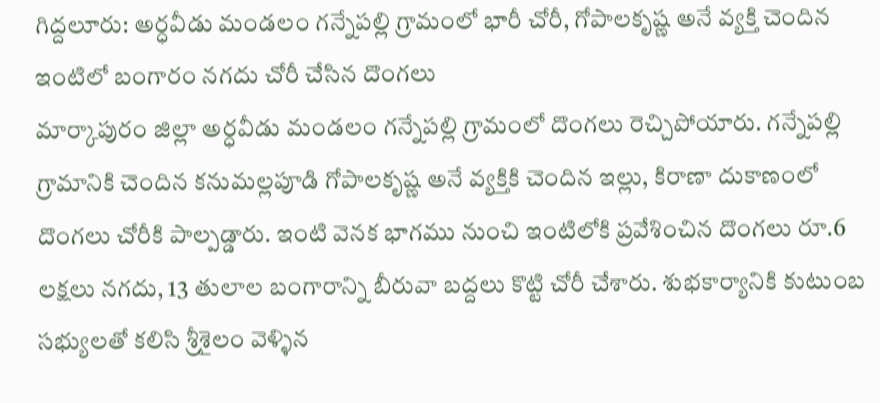గిద్దలూరు: అర్ధవీడు మండలం గన్నేపల్లి గ్రామంలో భారీ చోరీ, గోపాలకృష్ణ అనే వ్యక్తి చెందిన ఇంటిలో బంగారం నగదు చోరీ చేసిన దొంగలు
మార్కాపురం జిల్లా అర్ధవీడు మండలం గన్నేపల్లి గ్రామంలో దొంగలు రెచ్చిపోయారు. గన్నేపల్లి గ్రామానికి చెందిన కనుమల్లపూడి గోపాలకృష్ణ అనే వ్యక్తికి చెందిన ఇల్లు, కిరాణా దుకాణంలో దొంగలు చోరీకి పాల్పడ్డారు. ఇంటి వెనక భాగము నుంచి ఇంటిలోకి ప్రవేశించిన దొంగలు రూ.6 లక్షలు నగదు, 13 తులాల బంగారాన్ని బీరువా బద్దలు కొట్టి చోరీ చేశారు. శుభకార్యానికి కుటుంబ సభ్యులతో కలిసి శ్రీశైలం వెళ్ళిన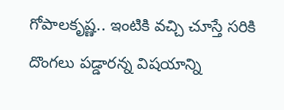గోపాలకృష్ణ.. ఇంటికి వచ్చి చూస్తే సరికి దొంగలు పడ్డారన్న విషయాన్ని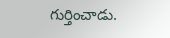గుర్తించాడు.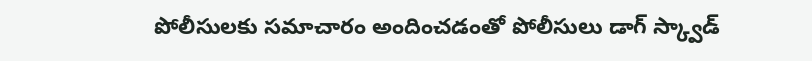పోలీసులకు సమాచారం అందించడంతో పోలీసులు డాగ్ స్క్వాడ్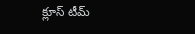క్లూస్ టీమ్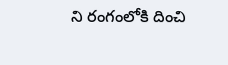ని రంగంలోకి దించి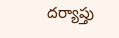దర్యాప్తు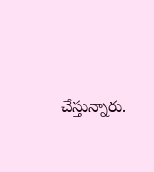చేస్తున్నారు.